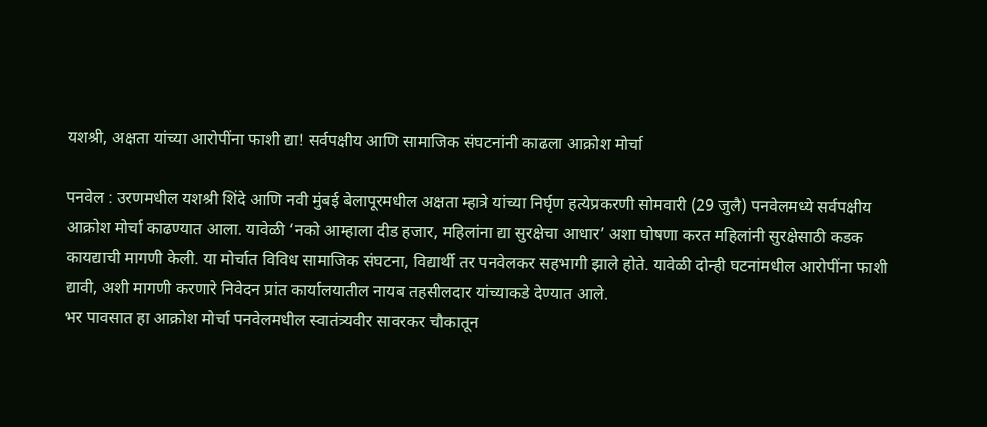यशश्री, अक्षता यांच्या आरोपींना फाशी द्या! सर्वपक्षीय आणि सामाजिक संघटनांनी काढला आक्रोश मोर्चा

पनवेल : उरणमधील यशश्री शिंदे आणि नवी मुंबई बेलापूरमधील अक्षता म्हात्रे यांच्या निर्घृण हत्येप्रकरणी सोमवारी (29 जुलै) पनवेलमध्ये सर्वपक्षीय आक्रोश मोर्चा काढण्यात आला. यावेळी ‘नको आम्हाला दीड हजार, महिलांना द्या सुरक्षेचा आधार’ अशा घोषणा करत महिलांनी सुरक्षेसाठी कडक कायद्याची मागणी केली. या मोर्चात विविध सामाजिक संघटना, विद्यार्थी तर पनवेलकर सहभागी झाले होते. यावेळी दोन्ही घटनांमधील आरोपींना फाशी द्यावी, अशी मागणी करणारे निवेदन प्रांत कार्यालयातील नायब तहसीलदार यांच्याकडे देण्यात आले.
भर पावसात हा आक्रोश मोर्चा पनवेलमधील स्वातंत्र्यवीर सावरकर चौकातून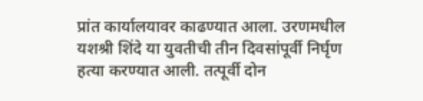प्रांत कार्यालयावर काढण्यात आला. उरणमधील यशश्री शिंदे या युवतीची तीन दिवसांपूर्वी निर्घृण हत्या करण्यात आली. तत्पूर्वी दोन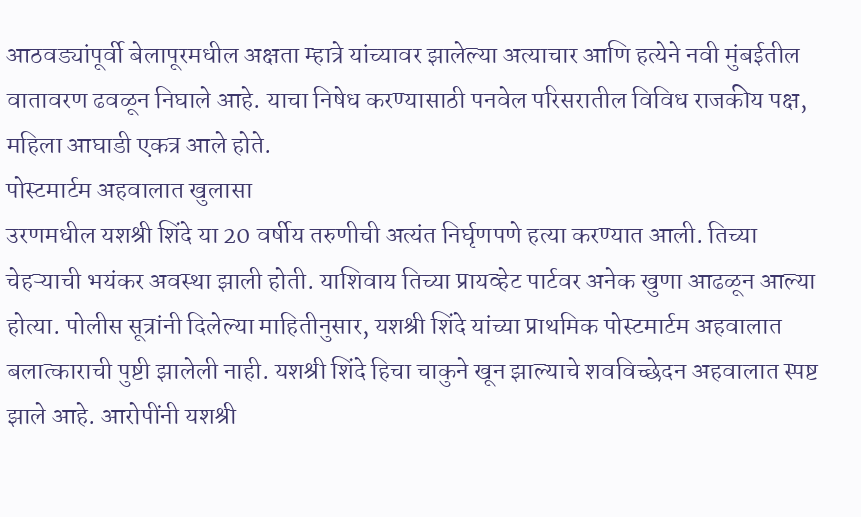आठवड्यांपूर्वी बेलापूरमधील अक्षता म्हात्रे यांच्यावर झालेल्या अत्याचार आणि हत्येने नवी मुंबईतील वातावरण ढवळून निघाले आहे. याचा निषेध करण्यासाठी पनवेल परिसरातील विविध राजकीय पक्ष, महिला आघाडी एकत्र आले होते.
पोस्टमार्टम अहवालात खुलासा
उरणमधील यशश्री शिंदे या 20 वर्षीय तरुणीची अत्यंत निर्घृणपणे हत्या करण्यात आली. तिच्या चेहऱ्याची भयंकर अवस्था झाली होती. याशिवाय तिच्या प्रायव्हेट पार्टवर अनेक खुणा आढळून आल्या होत्या. पोलीस सूत्रांनी दिलेल्या माहितीनुसार, यशश्री शिंदे यांच्या प्राथमिक पोस्टमार्टम अहवालात बलात्काराची पुष्टी झालेली नाही. यशश्री शिंदे हिचा चाकुने खून झाल्याचे शवविच्छेदन अहवालात स्पष्ट झाले आहे. आरोपींनी यशश्री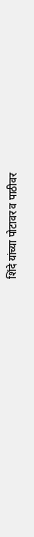शिंदे यांच्या पोटावर व पाठीवर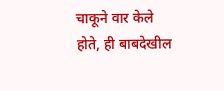चाकूने वार केले होते, ही बाबदेखील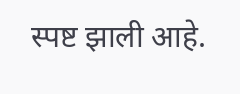स्पष्ट झाली आहे.